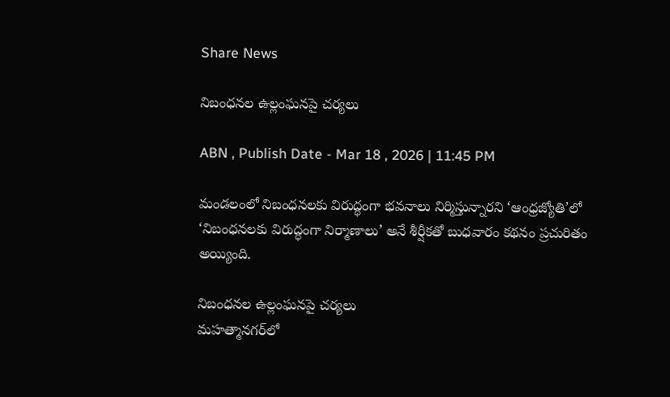Share News

నిబంధనల ఉల్లంఘనపై చర్యలు

ABN , Publish Date - Mar 18 , 2026 | 11:45 PM

మండలంలో నిబంధనలకు విరుద్ధంగా భవనాలు నిర్మిస్తున్నారని ‘ఆంధ్రజ్యోతి’లో ‘నిబంధనలకు విరుద్ధంగా నిర్మాణాలు’ అనే శీర్షీకతో బుధవారం కథనం ప్రచురితం అయ్యింది.

నిబంధనల ఉల్లంఘనపై చర్యలు
మహత్మానగర్‌లో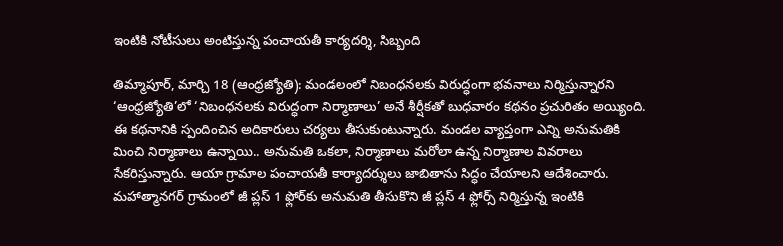ఇంటికి నోటీసులు అంటిస్తున్న పంచాయతీ కార్యదర్శి, సిబ్బంది

తిమ్మాపూర్‌, మార్చి 18 (ఆంధ్రజ్యోతి): మండలంలో నిబంధనలకు విరుద్ధంగా భవనాలు నిర్మిస్తున్నారని ‘ఆంధ్రజ్యోతి’లో ‘నిబంధనలకు విరుద్ధంగా నిర్మాణాలు’ అనే శీర్షీకతో బుధవారం కథనం ప్రచురితం అయ్యింది. ఈ కథనానికి స్పందించిన అదికారులు చర్యలు తీసుకుంటున్నారు. మండల వ్యాప్తంగా ఎన్ని అనుమతికి మించి నిర్మాణాలు ఉన్నాయి.. అనుమతి ఒకలా, నిర్మాణాలు మరోలా ఉన్న నిర్మాణాల వివరాలు సేకరిస్తున్నారు. ఆయా గ్రామాల పంచాయతీ కార్యాదర్శులు జాబితాను సిద్ధం చేయాలని ఆదేశించారు. మహాత్మానగర్‌ గ్రామంలో జీ ప్లస్‌ 1 ఫ్లోర్‌కు అనుమతి తీసుకొని జీ ప్లస్‌ 4 ఫ్లోర్స్‌ నిర్మిస్తున్న ఇంటికి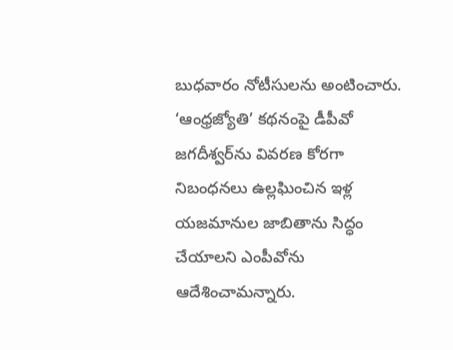బుధవారం నోటీసులను అంటించారు. ‘ఆంధ్రజ్యోతి’ కథనంపై డీపీవో జగదీశ్వర్‌ను వివరణ కోరగా నిబంధనలు ఉల్లఘించిన ఇళ్ల యజమానుల జాబితాను సిద్ధం చేయాలని ఎంపీవోను ఆదేశించామన్నారు.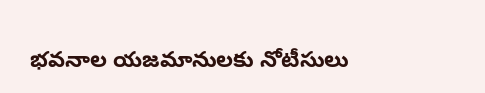భవనాల యజమానులకు నోటీసులు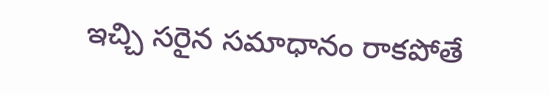ఇచ్చి సరైన సమాధానం రాకపోతే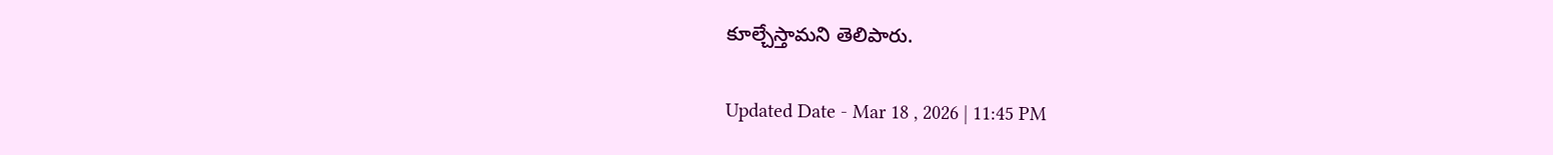కూల్చేస్తామని తెలిపారు.

Updated Date - Mar 18 , 2026 | 11:45 PM